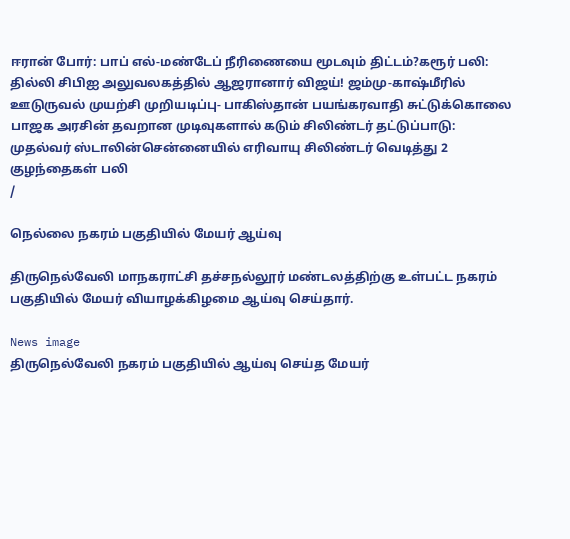ஈரான் போர்: பாப் எல்-மண்டேப் நீரிணையை மூடவும் திட்டம்?கரூர் பலி: தில்லி சிபிஐ அலுவலகத்தில் ஆஜரானார் விஜய்! ஜம்மு-காஷ்மீரில் ஊடுருவல் முயற்சி முறியடிப்பு- பாகிஸ்தான் பயங்கரவாதி சுட்டுக்கொலை பாஜக அரசின் தவறான முடிவுகளால் கடும் சிலிண்டர் தட்டுப்பாடு: முதல்வர் ஸ்டாலின்சென்னையில் எரிவாயு சிலிண்டர் வெடித்து 2 குழந்தைகள் பலி
/

நெல்லை நகரம் பகுதியில் மேயர் ஆய்வு

திருநெல்வேலி மாநகராட்சி தச்சநல்லூர் மண்டலத்திற்கு உள்பட்ட நகரம் பகுதியில் மேயர் வியாழக்கிழமை ஆய்வு செய்தார்.

News image
திருநெல்வேலி நகரம் பகுதியில் ஆய்வு செய்த மேயர்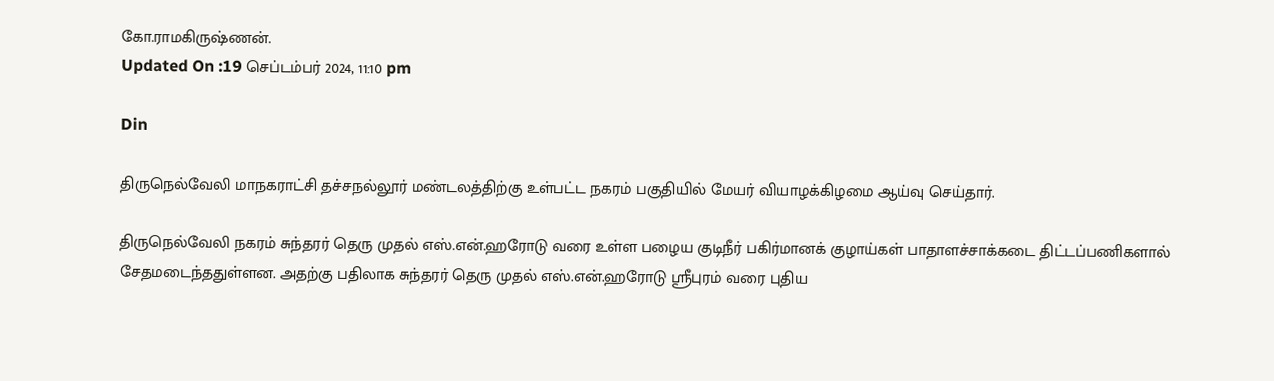கோ.ராமகிருஷ்ணன்.
Updated On :19 செப்டம்பர் 2024, 11:10 pm

Din

திருநெல்வேலி மாநகராட்சி தச்சநல்லூர் மண்டலத்திற்கு உள்பட்ட நகரம் பகுதியில் மேயர் வியாழக்கிழமை ஆய்வு செய்தார்.

திருநெல்வேலி நகரம் சுந்தரர் தெரு முதல் எஸ்.என்.ஹரோடு வரை உள்ள பழைய குடிநீர் பகிர்மானக் குழாய்கள் பாதாளச்சாக்கடை திட்டப்பணிகளால் சேதமடைந்ததுள்ளன. அதற்கு பதிலாக சுந்தரர் தெரு முதல் எஸ்.என்.ஹரோடு ஸ்ரீபுரம் வரை புதிய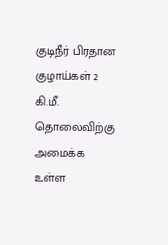குடிநீர் பிரதான குழாய்கள் 2 கி.மீ. தொலைவிற்கு அமைக்க உள்ள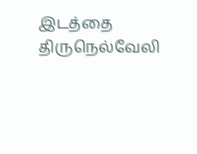இடத்தை திருநெல்வேலி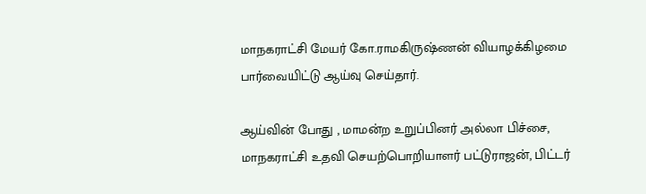மாநகராட்சி மேயர் கோ.ராமகிருஷ்ணன் வியாழக்கிழமை பார்வையிட்டு ஆய்வு செய்தார்.

ஆய்வின் போது , மாமன்ற உறுப்பினர் அல்லா பிச்சை, மாநகராட்சி உதவி செயற்பொறியாளர் பட்டுராஜன், பிட்டர்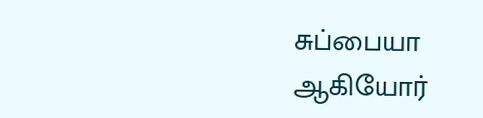சுப்பையா ஆகியோர்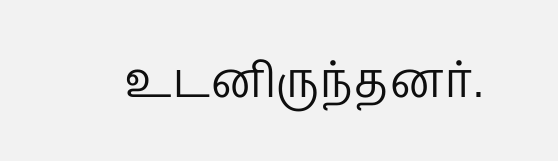உடனிருந்தனர்.